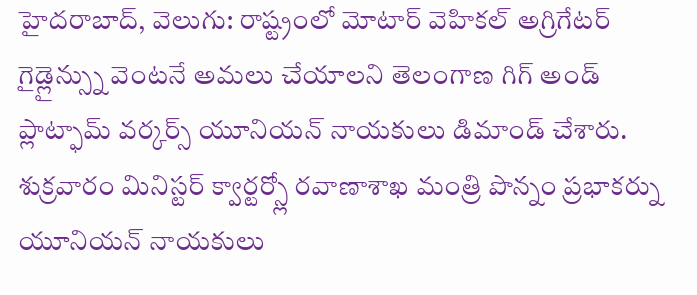హైదరాబాద్, వెలుగు: రాష్ట్రంలో మోటార్ వెహికల్ అగ్రిగేటర్ గైడ్లైన్స్ను వెంటనే అమలు చేయాలని తెలంగాణ గిగ్ అండ్ ప్లాట్ఫామ్ వర్కర్స్ యూనియన్ నాయకులు డిమాండ్ చేశారు. శుక్రవారం మినిస్టర్ క్వార్టర్స్లో రవాణాశాఖ మంత్రి పొన్నం ప్రభాకర్ను యూనియన్ నాయకులు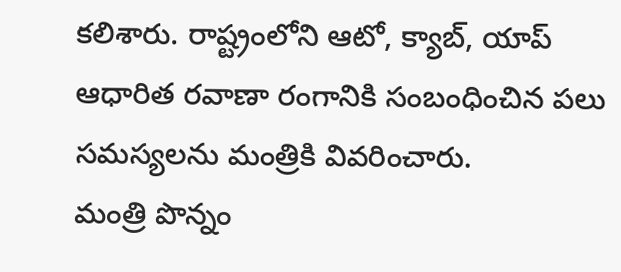కలిశారు. రాష్ట్రంలోని ఆటో, క్యాబ్, యాప్ ఆధారిత రవాణా రంగానికి సంబంధించిన పలు సమస్యలను మంత్రికి వివరించారు.
మంత్రి పొన్నం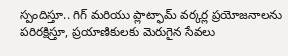స్పందిస్తూ.. గిగ్ మరియు ప్లాట్ఫామ్ వర్కర్ల ప్రయోజనాలను పరిరక్షిస్తూ, ప్రయాణికులకు మెరుగైన సేవలు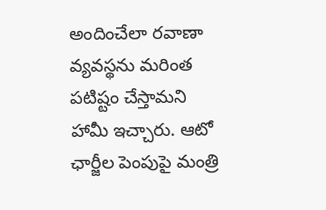అందించేలా రవాణా వ్యవస్థను మరింత పటిష్టం చేస్తామని హామీ ఇచ్చారు. ఆటో ఛార్జీల పెంపుపై మంత్రి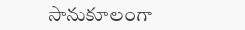సానుకూలంగా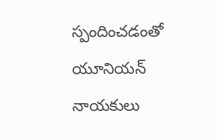స్పందించడంతో యూనియన్ నాయకులు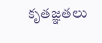కృతజ్ఞతలు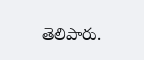తెలిపారు.